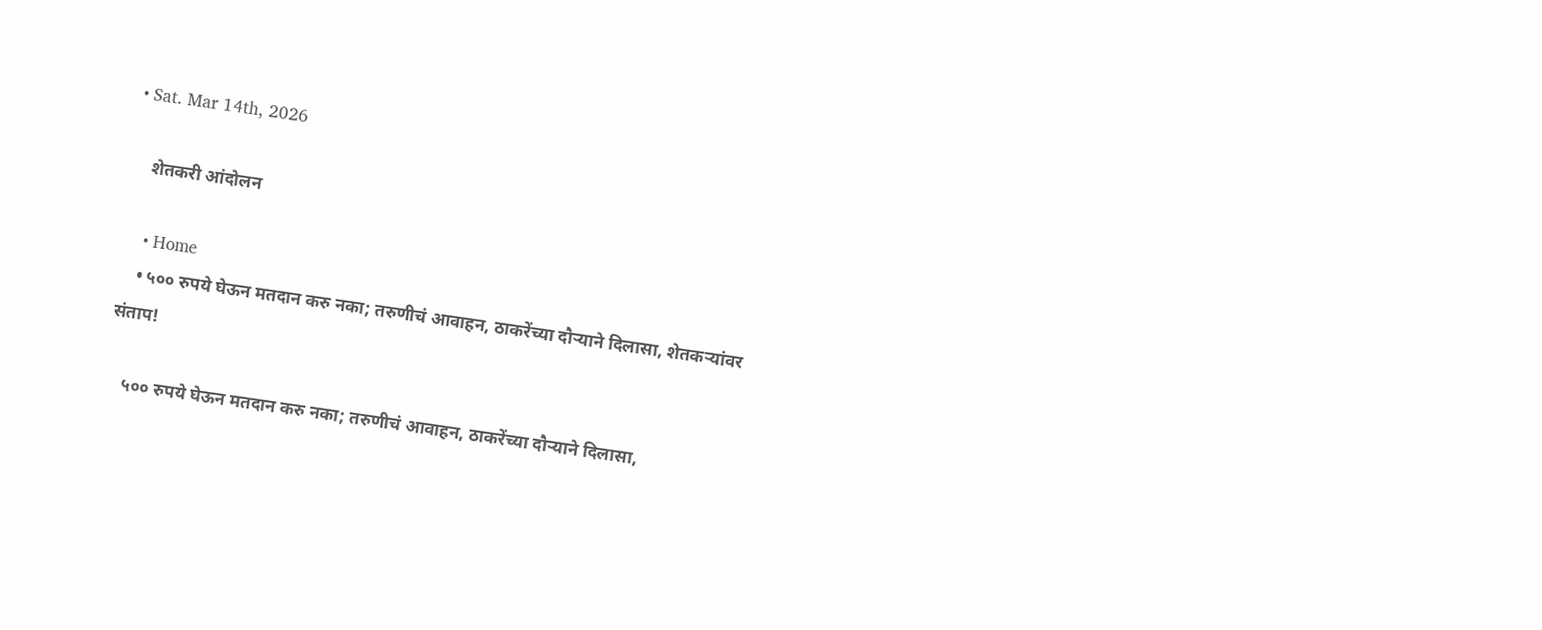• Sat. Mar 14th, 2026

    शेतकरी आंदोलन

    • Home
    • ५०० रुपये घेऊन मतदान करु नका; तरुणीचं आवाहन, ठाकरेंच्या दौऱ्याने दिलासा, शेतकऱ्यांवर संताप!

    ५०० रुपये घेऊन मतदान करु नका; तरुणीचं आवाहन, ठाकरेंच्या दौऱ्याने दिलासा,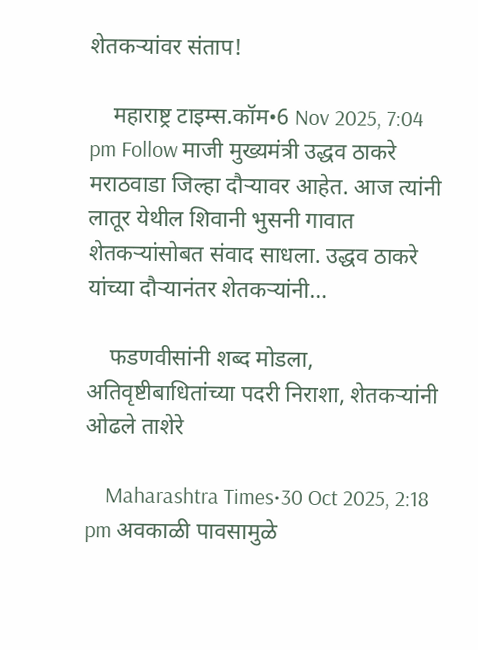शेतकऱ्यांवर संताप!

    महाराष्ट्र टाइम्स.कॉम•6 Nov 2025, 7:04 pm Follow माजी मुख्यमंत्री उद्धव ठाकरे मराठवाडा जिल्हा दौऱ्यावर आहेत. आज त्यांनी लातूर येथील शिवानी भुसनी गावात शेतकऱ्यांसोबत संवाद साधला. उद्धव ठाकरे यांच्या दौऱ्यानंतर शेतकऱ्यांनी…

    फडणवीसांनी शब्द मोडला, अतिवृष्टीबाधितांच्या पदरी निराशा, शेतकऱ्यांनी ओढले ताशेरे

    Maharashtra Times•30 Oct 2025, 2:18 pm अवकाळी पावसामुळे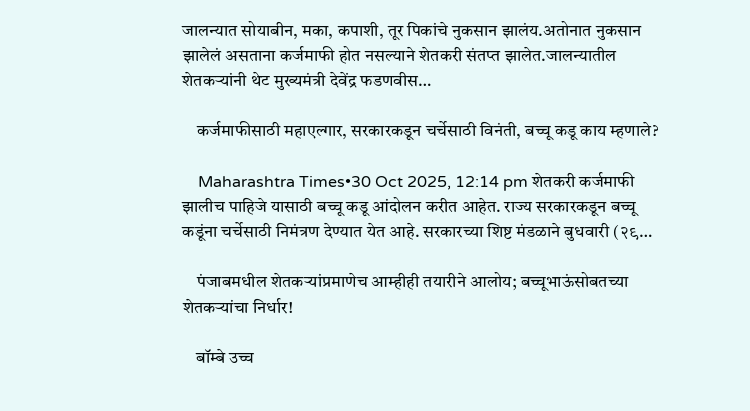जालन्यात सोयाबीन, मका, कपाशी, तूर पिकांचे नुकसान झालंय.अतोनात नुकसान झालेलं असताना कर्जमाफी होत नसल्याने शेतकरी संतप्त झालेत.जालन्यातील शेतकऱ्यांनी थेट मुख्यमंत्री देवेंद्र फडणवीस…

    कर्जमाफीसाठी महाएल्गार, सरकारकडून चर्चेसाठी विनंती, बच्चू कडू काय म्हणाले?

    Maharashtra Times•30 Oct 2025, 12:14 pm शेतकरी कर्जमाफी झालीच पाहिजे यासाठी बच्चू कडू आंदोलन करीत आहेत. राज्य सरकारकडून बच्चू कडूंना चर्चेसाठी निमंत्रण देण्यात येत आहे. सरकारच्या शिष्ट मंडळाने बुधवारी (२९…

    पंजाबमधील शेतकऱ्यांप्रमाणेच आम्हीही तयारीने आलोय; बच्चूभाऊंसोबतच्या शेतकऱ्यांचा निर्धार!

    बॉम्बे उच्च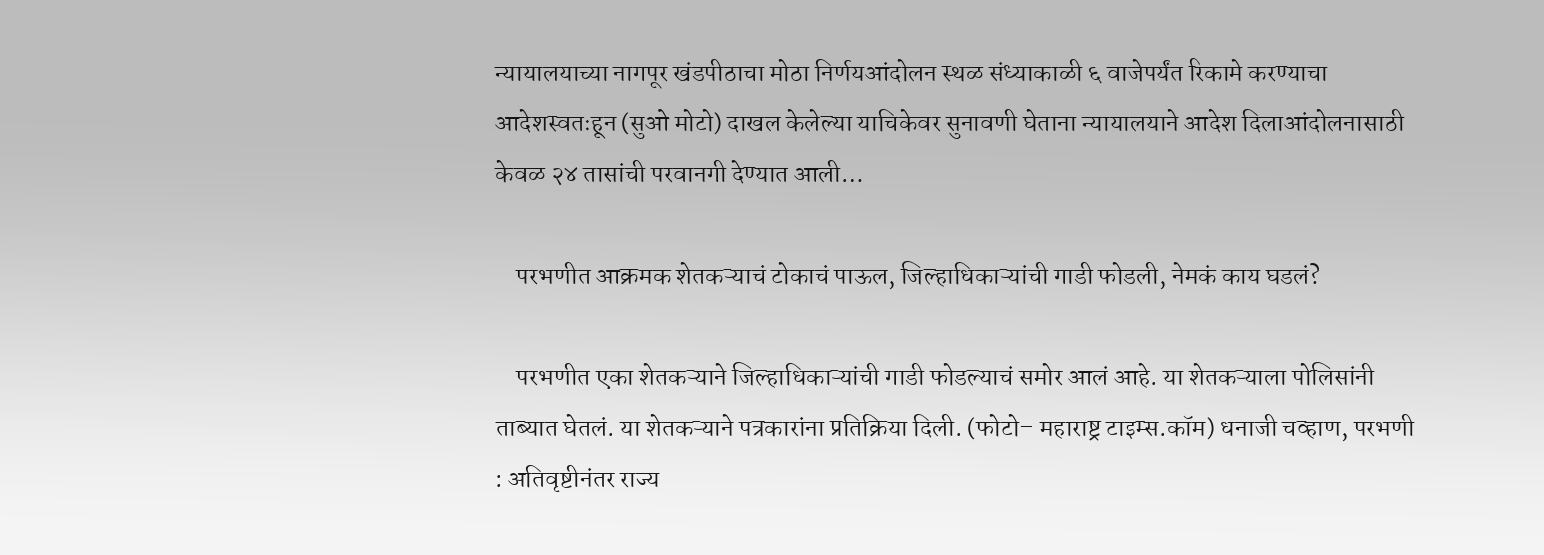न्यायालयाच्या नागपूर खंडपीठाचा मोठा निर्णयआंदोलन स्थळ संध्याकाळी ६ वाजेपर्यंत रिकामे करण्याचा आदेशस्वतःहून (सुओ मोटो) दाखल केलेल्या याचिकेवर सुनावणी घेताना न्यायालयाने आदेश दिलाआंदोलनासाठी केवळ २४ तासांची परवानगी देण्यात आली…

    परभणीत आक्रमक शेतकऱ्याचं टोकाचं पाऊल, जिल्हाधिकाऱ्यांची गाडी फोडली, नेमकं काय घडलं?

    परभणीत एका शेतकऱ्याने जिल्हाधिकाऱ्यांची गाडी फोडल्याचं समोर आलं आहे. या शेतकऱ्याला पोलिसांनी ताब्यात घेतलं. या शेतकऱ्याने पत्रकारांना प्रतिक्रिया दिली. (फोटो– महाराष्ट्र टाइम्स.कॉम) धनाजी चव्हाण, परभणी : अतिवृष्टीनंतर राज्य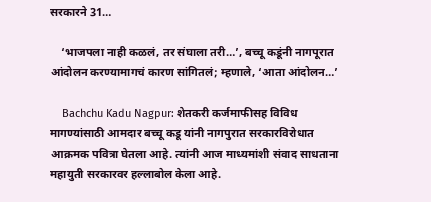सरकारने 31…

    ‘भाजपला नाही कळलं, तर संघाला तरी…’, बच्चू कडूंनी नागपूरात आंदोलन करण्यामागचं कारण सांगितलं; म्हणाले, ‘आता आंदोलन…’

    Bachchu Kadu Nagpur: शेतकरी कर्जमाफीसह विविध मागण्यांसाठी आमदार बच्चू कडू यांनी नागपुरात सरकारविरोधात आक्रमक पवित्रा घेतला आहे. त्यांनी आज माध्यमांशी संवाद साधताना महायुती सरकारवर हल्लाबोल केला आहे.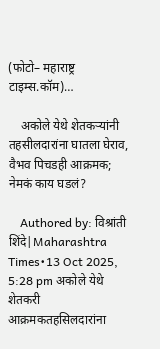(फोटो– महाराष्ट्र टाइम्स.कॉम)…

    अकोले येथे शेतकऱ्यांनी तहसीलदारांना घातला घेराव, वैभव पिचडही आक्रमक; नेमकं काय घडलं?

    Authored by: विश्रांती शिंदे|Maharashtra Times•13 Oct 2025, 5:28 pm अकोले येथे शेतकरी आक्रमकतहसिलदारांना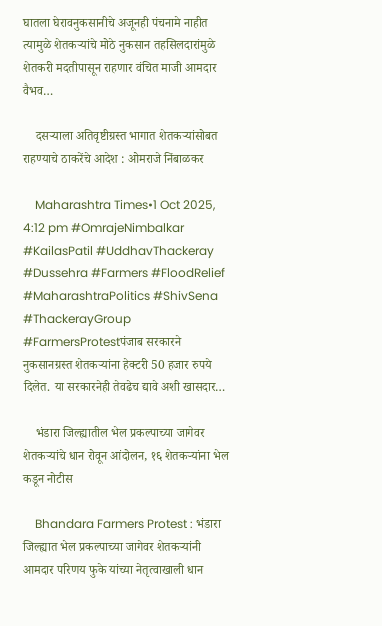घातला घेरावनुकसानीचे अजूनही पंचनामे नाहीत त्यामुळे शेतकऱ्यांचे मोठे नुकसान तहसिलदारांमुळे शेतकरी मदतीपासून राहणार वंचित माजी आमदार वैभव…

    दसऱ्याला अतिवृष्टीग्रस्त भागात शेतकऱ्यांसोबत राहण्याचे ठाकरेंचे आदेश : ओमराजे निंबाळकर

    Maharashtra Times•1 Oct 2025, 4:12 pm #OmrajeNimbalkar #KailasPatil #UddhavThackeray #Dussehra #Farmers #FloodRelief #MaharashtraPolitics #ShivSena #ThackerayGroup #FarmersProtestपंजाब सरकारने नुकसानग्रस्त शेतकऱ्यांना हेक्टरी 50 हजार रुपये दिलेत. या सरकारनेही तेवढेच द्यावे अशी खासदार…

    भंडारा जिल्ह्यातील भेल प्रकल्पाच्या जागेवर शेतकऱ्यांचे धान रोवून आंदोलन, १६ शेतकऱ्यांना भेल कडून नोटीस

    Bhandara Farmers Protest : भंडारा जिल्ह्यात भेल प्रकल्पाच्या जागेवर शेतकऱ्यांनी आमदार परिणय फुके यांच्या नेतृत्वाखाली धान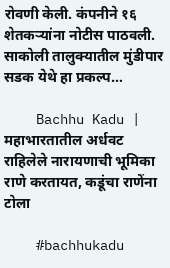रोवणी केली. कंपनीने १६ शेतकऱ्यांना नोटीस पाठवली. साकोली तालुक्यातील मुंडीपार सडक येथे हा प्रकल्प…

    Bachhu Kadu | महाभारतातील अर्धवट राहिलेले नारायणाची भूमिका राणे करतायत, कडूंचा राणेंना टोला

    #bachhukadu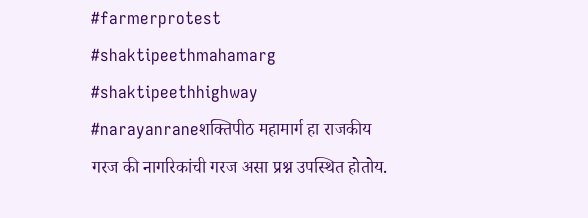#farmerprotest #shaktipeethmahamarg #shaktipeethhighway #narayanraneशक्तिपीठ महामार्ग हा राजकीय गरज की नागरिकांची गरज असा प्रश्न उपस्थित होतोय.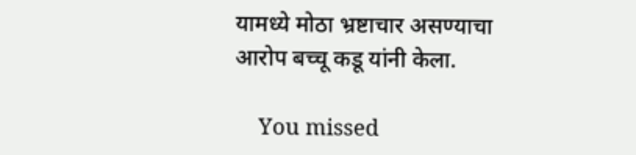यामध्ये मोठा भ्रष्टाचार असण्याचा आरोप बच्चू कडू यांनी केला.

    You missed